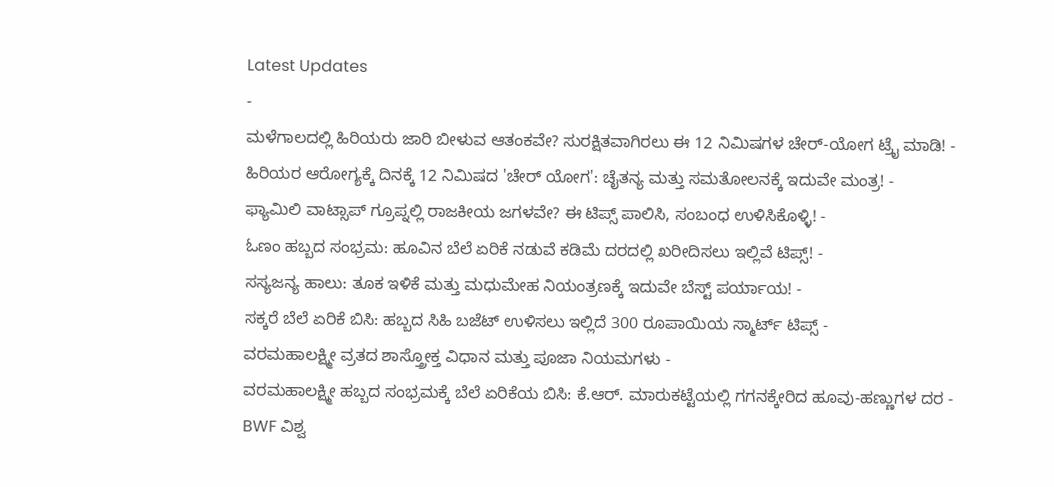Latest Updates
-
ಮಳೆಗಾಲದಲ್ಲಿ ಹಿರಿಯರು ಜಾರಿ ಬೀಳುವ ಆತಂಕವೇ? ಸುರಕ್ಷಿತವಾಗಿರಲು ಈ 12 ನಿಮಿಷಗಳ ಚೇರ್-ಯೋಗ ಟ್ರೈ ಮಾಡಿ! -
ಹಿರಿಯರ ಆರೋಗ್ಯಕ್ಕೆ ದಿನಕ್ಕೆ 12 ನಿಮಿಷದ 'ಚೇರ್ ಯೋಗ': ಚೈತನ್ಯ ಮತ್ತು ಸಮತೋಲನಕ್ಕೆ ಇದುವೇ ಮಂತ್ರ! -
ಫ್ಯಾಮಿಲಿ ವಾಟ್ಸಾಪ್ ಗ್ರೂಪ್ನಲ್ಲಿ ರಾಜಕೀಯ ಜಗಳವೇ? ಈ ಟಿಪ್ಸ್ ಪಾಲಿಸಿ, ಸಂಬಂಧ ಉಳಿಸಿಕೊಳ್ಳಿ! -
ಓಣಂ ಹಬ್ಬದ ಸಂಭ್ರಮ: ಹೂವಿನ ಬೆಲೆ ಏರಿಕೆ ನಡುವೆ ಕಡಿಮೆ ದರದಲ್ಲಿ ಖರೀದಿಸಲು ಇಲ್ಲಿವೆ ಟಿಪ್ಸ್! -
ಸಸ್ಯಜನ್ಯ ಹಾಲು: ತೂಕ ಇಳಿಕೆ ಮತ್ತು ಮಧುಮೇಹ ನಿಯಂತ್ರಣಕ್ಕೆ ಇದುವೇ ಬೆಸ್ಟ್ ಪರ್ಯಾಯ! -
ಸಕ್ಕರೆ ಬೆಲೆ ಏರಿಕೆ ಬಿಸಿ: ಹಬ್ಬದ ಸಿಹಿ ಬಜೆಟ್ ಉಳಿಸಲು ಇಲ್ಲಿದೆ 300 ರೂಪಾಯಿಯ ಸ್ಮಾರ್ಟ್ ಟಿಪ್ಸ್ -
ವರಮಹಾಲಕ್ಷ್ಮೀ ವ್ರತದ ಶಾಸ್ತ್ರೋಕ್ತ ವಿಧಾನ ಮತ್ತು ಪೂಜಾ ನಿಯಮಗಳು -
ವರಮಹಾಲಕ್ಷ್ಮೀ ಹಬ್ಬದ ಸಂಭ್ರಮಕ್ಕೆ ಬೆಲೆ ಏರಿಕೆಯ ಬಿಸಿ: ಕೆ.ಆರ್. ಮಾರುಕಟ್ಟೆಯಲ್ಲಿ ಗಗನಕ್ಕೇರಿದ ಹೂವು-ಹಣ್ಣುಗಳ ದರ -
BWF ವಿಶ್ವ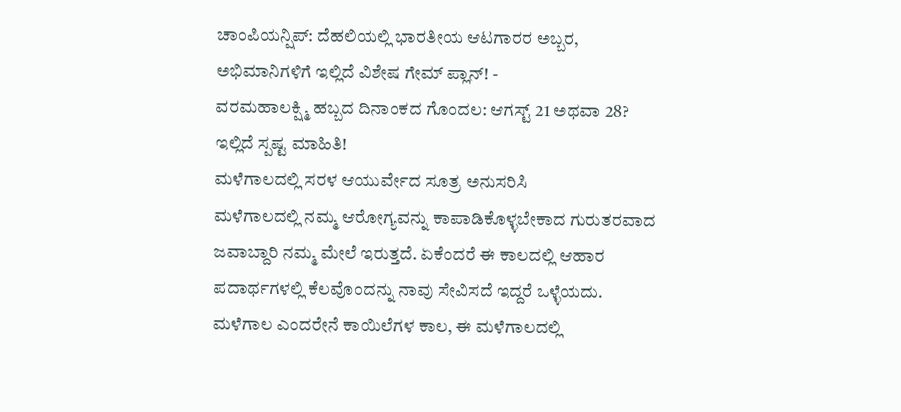ಚಾಂಪಿಯನ್ಷಿಪ್: ದೆಹಲಿಯಲ್ಲಿ ಭಾರತೀಯ ಆಟಗಾರರ ಅಬ್ಬರ, ಅಭಿಮಾನಿಗಳಿಗೆ ಇಲ್ಲಿದೆ ವಿಶೇಷ ಗೇಮ್ ಪ್ಲಾನ್! -
ವರಮಹಾಲಕ್ಷ್ಮಿ ಹಬ್ಬದ ದಿನಾಂಕದ ಗೊಂದಲ: ಆಗಸ್ಟ್ 21 ಅಥವಾ 28? ಇಲ್ಲಿದೆ ಸ್ಪಷ್ಟ ಮಾಹಿತಿ!
ಮಳೆಗಾಲದಲ್ಲಿ ಸರಳ ಆಯುರ್ವೇದ ಸೂತ್ರ ಅನುಸರಿಸಿ
ಮಳೆಗಾಲದಲ್ಲಿ ನಮ್ಮ ಆರೋಗ್ಯವನ್ನು ಕಾಪಾಡಿಕೊಳ್ಳಬೇಕಾದ ಗುರುತರವಾದ ಜವಾಬ್ದಾರಿ ನಮ್ಮ ಮೇಲೆ ಇರುತ್ತದೆ. ಏಕೆಂದರೆ ಈ ಕಾಲದಲ್ಲಿ ಆಹಾರ ಪದಾರ್ಥಗಳಲ್ಲಿ ಕೆಲವೊಂದನ್ನು ನಾವು ಸೇವಿಸದೆ ಇದ್ದರೆ ಒಳ್ಳೆಯದು.
ಮಳೆಗಾಲ ಎಂದರೇನೆ ಕಾಯಿಲೆಗಳ ಕಾಲ, ಈ ಮಳೆಗಾಲದಲ್ಲಿ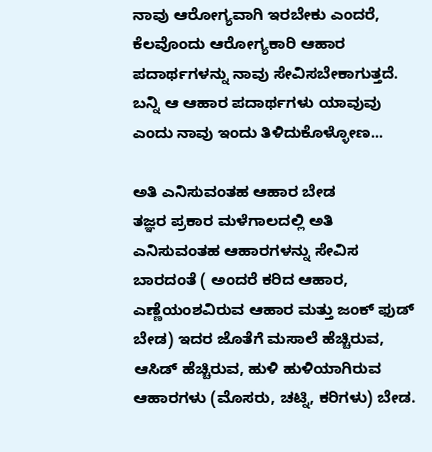ನಾವು ಆರೋಗ್ಯವಾಗಿ ಇರಬೇಕು ಎಂದರೆ, ಕೆಲವೊಂದು ಆರೋಗ್ಯಕಾರಿ ಆಹಾರ ಪದಾರ್ಥಗಳನ್ನು ನಾವು ಸೇವಿಸಬೇಕಾಗುತ್ತದೆ. ಬನ್ನಿ ಆ ಆಹಾರ ಪದಾರ್ಥಗಳು ಯಾವುವು ಎಂದು ನಾವು ಇಂದು ತಿಳಿದುಕೊಳ್ಳೋಣ...

ಅತಿ ಎನಿಸುವಂತಹ ಆಹಾರ ಬೇಡ
ತಜ್ಞರ ಪ್ರಕಾರ ಮಳೆಗಾಲದಲ್ಲಿ ಅತಿ ಎನಿಸುವಂತಹ ಆಹಾರಗಳನ್ನು ಸೇವಿಸ ಬಾರದಂತೆ ( ಅಂದರೆ ಕರಿದ ಆಹಾರ, ಎಣ್ಣೆಯಂಶವಿರುವ ಆಹಾರ ಮತ್ತು ಜಂಕ್ ಫುಡ್ ಬೇಡ) ಇದರ ಜೊತೆಗೆ ಮಸಾಲೆ ಹೆಚ್ಚಿರುವ, ಆಸಿಡ್ ಹೆಚ್ಚಿರುವ, ಹುಳಿ ಹುಳಿಯಾಗಿರುವ ಆಹಾರಗಳು (ಮೊಸರು, ಚಟ್ನಿ, ಕರಿಗಳು) ಬೇಡ.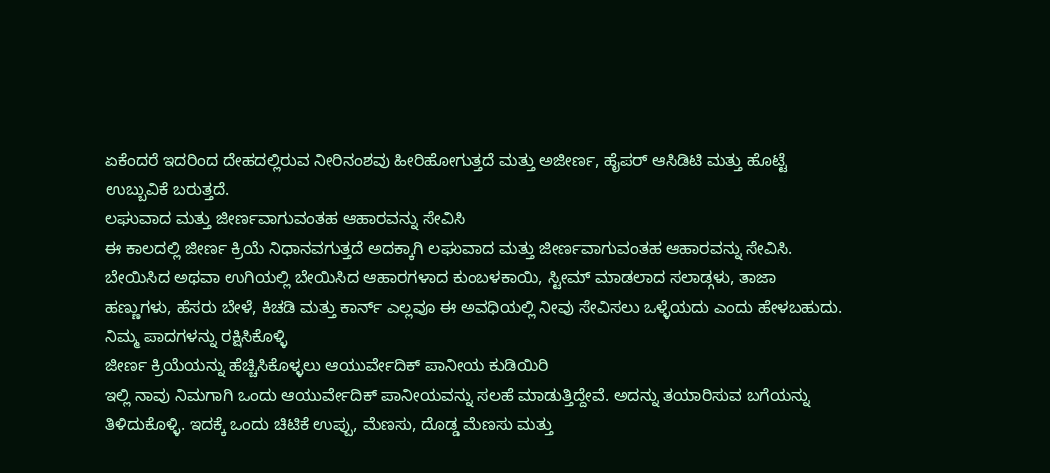ಏಕೆಂದರೆ ಇದರಿಂದ ದೇಹದಲ್ಲಿರುವ ನೀರಿನಂಶವು ಹೀರಿಹೋಗುತ್ತದೆ ಮತ್ತು ಅಜೀರ್ಣ, ಹೈಪರ್ ಆಸಿಡಿಟಿ ಮತ್ತು ಹೊಟ್ಟೆ ಉಬ್ಬುವಿಕೆ ಬರುತ್ತದೆ.
ಲಘುವಾದ ಮತ್ತು ಜೀರ್ಣವಾಗುವಂತಹ ಆಹಾರವನ್ನು ಸೇವಿಸಿ
ಈ ಕಾಲದಲ್ಲಿ ಜೀರ್ಣ ಕ್ರಿಯೆ ನಿಧಾನವಗುತ್ತದೆ ಅದಕ್ಕಾಗಿ ಲಘುವಾದ ಮತ್ತು ಜೀರ್ಣವಾಗುವಂತಹ ಆಹಾರವನ್ನು ಸೇವಿಸಿ. ಬೇಯಿಸಿದ ಅಥವಾ ಉಗಿಯಲ್ಲಿ ಬೇಯಿಸಿದ ಆಹಾರಗಳಾದ ಕುಂಬಳಕಾಯಿ, ಸ್ಟೀಮ್ ಮಾಡಲಾದ ಸಲಾಡ್ಗಳು, ತಾಜಾ ಹಣ್ಣುಗಳು, ಹೆಸರು ಬೇಳೆ, ಕಿಚಡಿ ಮತ್ತು ಕಾರ್ನ್ ಎಲ್ಲವೂ ಈ ಅವಧಿಯಲ್ಲಿ ನೀವು ಸೇವಿಸಲು ಒಳ್ಳೆಯದು ಎಂದು ಹೇಳಬಹುದು.
ನಿಮ್ಮ ಪಾದಗಳನ್ನು ರಕ್ಷಿಸಿಕೊಳ್ಳಿ
ಜೀರ್ಣ ಕ್ರಿಯೆಯನ್ನು ಹೆಚ್ಚಿಸಿಕೊಳ್ಳಲು ಆಯುರ್ವೇದಿಕ್ ಪಾನೀಯ ಕುಡಿಯಿರಿ
ಇಲ್ಲಿ ನಾವು ನಿಮಗಾಗಿ ಒಂದು ಆಯುರ್ವೇದಿಕ್ ಪಾನೀಯವನ್ನು ಸಲಹೆ ಮಾಡುತ್ತಿದ್ದೇವೆ. ಅದನ್ನು ತಯಾರಿಸುವ ಬಗೆಯನ್ನು ತಿಳಿದುಕೊಳ್ಳಿ. ಇದಕ್ಕೆ ಒಂದು ಚಿಟಿಕೆ ಉಪ್ಪು, ಮೆಣಸು, ದೊಡ್ಡ ಮೆಣಸು ಮತ್ತು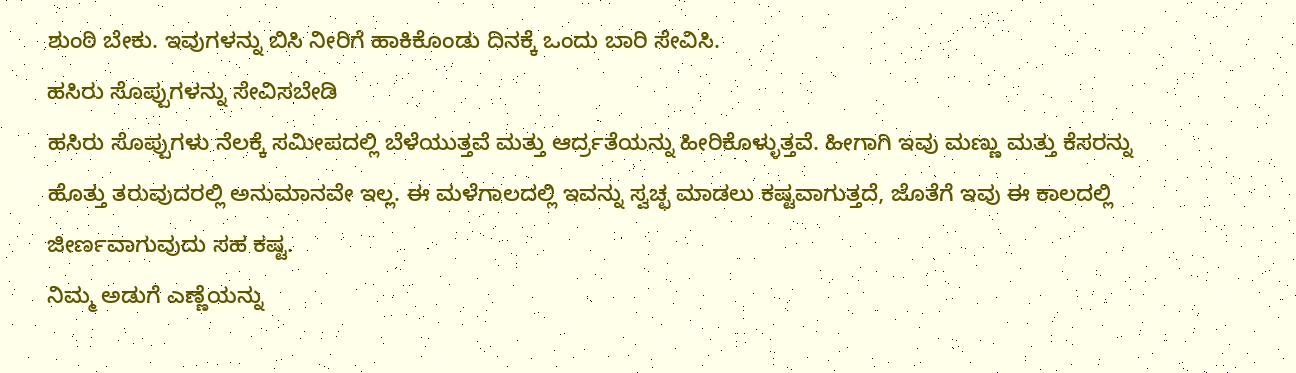ಶುಂಠಿ ಬೇಕು. ಇವುಗಳನ್ನು ಬಿಸಿ ನೀರಿಗೆ ಹಾಕಿಕೊಂಡು ದಿನಕ್ಕೆ ಒಂದು ಬಾರಿ ಸೇವಿಸಿ.
ಹಸಿರು ಸೊಪ್ಪುಗಳನ್ನು ಸೇವಿಸಬೇಡಿ
ಹಸಿರು ಸೊಪ್ಪುಗಳು ನೆಲಕ್ಕೆ ಸಮೀಪದಲ್ಲಿ ಬೆಳೆಯುತ್ತವೆ ಮತ್ತು ಆರ್ದ್ರತೆಯನ್ನು ಹೀರಿಕೊಳ್ಳುತ್ತವೆ. ಹೀಗಾಗಿ ಇವು ಮಣ್ಣು ಮತ್ತು ಕೆಸರನ್ನು ಹೊತ್ತು ತರುವುದರಲ್ಲಿ ಅನುಮಾನವೇ ಇಲ್ಲ. ಈ ಮಳೆಗಾಲದಲ್ಲಿ ಇವನ್ನು ಸ್ವಚ್ಛ ಮಾಡಲು ಕಷ್ಟವಾಗುತ್ತದೆ, ಜೊತೆಗೆ ಇವು ಈ ಕಾಲದಲ್ಲಿ ಜೀರ್ಣವಾಗುವುದು ಸಹ ಕಷ್ಟ.
ನಿಮ್ಮ ಅಡುಗೆ ಎಣ್ಣೆಯನ್ನು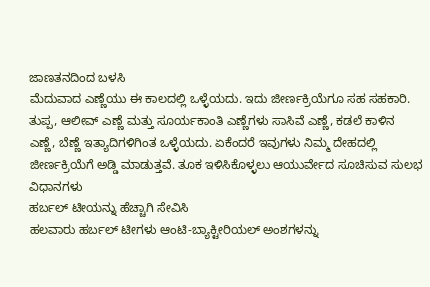ಜಾಣತನದಿಂದ ಬಳಸಿ
ಮೆದುವಾದ ಎಣ್ಣೆಯು ಈ ಕಾಲದಲ್ಲಿ ಒಳ್ಳೆಯದು. ಇದು ಜೀರ್ಣಕ್ರಿಯೆಗೂ ಸಹ ಸಹಕಾರಿ. ತುಪ್ಪ, ಆಲೀವ್ ಎಣ್ಣೆ ಮತ್ತು ಸೂರ್ಯಕಾಂತಿ ಎಣ್ಣೆಗಳು ಸಾಸಿವೆ ಎಣ್ಣೆ, ಕಡಲೆ ಕಾಳಿನ ಎಣ್ಣೆ, ಬೆಣ್ಣೆ ಇತ್ಯಾದಿಗಳಿಗಿಂತ ಒಳ್ಳೆಯದು. ಏಕೆಂದರೆ ಇವುಗಳು ನಿಮ್ಮ ದೇಹದಲ್ಲಿ ಜೀರ್ಣಕ್ರಿಯೆಗೆ ಅಡ್ಡಿ ಮಾಡುತ್ತವೆ. ತೂಕ ಇಳಿಸಿಕೊಳ್ಳಲು ಆಯುರ್ವೇದ ಸೂಚಿಸುವ ಸುಲಭ ವಿಧಾನಗಳು
ಹರ್ಬಲ್ ಟೀಯನ್ನು ಹೆಚ್ಚಾಗಿ ಸೇವಿಸಿ
ಹಲವಾರು ಹರ್ಬಲ್ ಟೀಗಳು ಆಂಟಿ-ಬ್ಯಾಕ್ಟೀರಿಯಲ್ ಅಂಶಗಳನ್ನು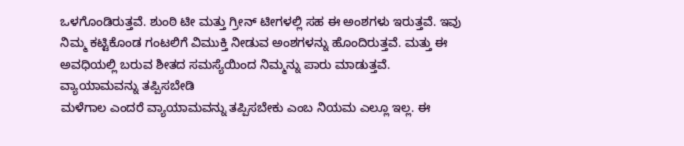ಒಳಗೊಂಡಿರುತ್ತವೆ. ಶುಂಠಿ ಟೀ ಮತ್ತು ಗ್ರೀನ್ ಟೀಗಳಲ್ಲಿ ಸಹ ಈ ಅಂಶಗಳು ಇರುತ್ತವೆ. ಇವು ನಿಮ್ಮ ಕಟ್ಟಿಕೊಂಡ ಗಂಟಲಿಗೆ ವಿಮುಕ್ತಿ ನೀಡುವ ಅಂಶಗಳನ್ನು ಹೊಂದಿರುತ್ತವೆ. ಮತ್ತು ಈ ಅವಧಿಯಲ್ಲಿ ಬರುವ ಶೀತದ ಸಮಸ್ಯೆಯಿಂದ ನಿಮ್ಮನ್ನು ಪಾರು ಮಾಡುತ್ತವೆ.
ವ್ಯಾಯಾಮವನ್ನು ತಪ್ಪಿಸಬೇಡಿ
ಮಳೆಗಾಲ ಎಂದರೆ ವ್ಯಾಯಾಮವನ್ನು ತಪ್ಪಿಸಬೇಕು ಎಂಬ ನಿಯಮ ಎಲ್ಲೂ ಇಲ್ಲ. ಈ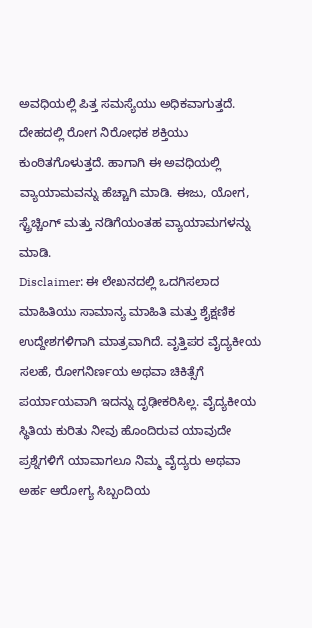ಅವಧಿಯಲ್ಲಿ ಪಿತ್ತ ಸಮಸ್ಯೆಯು ಅಧಿಕವಾಗುತ್ತದೆ. ದೇಹದಲ್ಲಿ ರೋಗ ನಿರೋಧಕ ಶಕ್ತಿಯು ಕುಂಠಿತಗೊಳುತ್ತದೆ. ಹಾಗಾಗಿ ಈ ಅವಧಿಯಲ್ಲಿ ವ್ಯಾಯಾಮವನ್ನು ಹೆಚ್ಚಾಗಿ ಮಾಡಿ. ಈಜು, ಯೋಗ, ಸ್ಟ್ರೆಚ್ಚಿಂಗ್ ಮತ್ತು ನಡಿಗೆಯಂತಹ ವ್ಯಾಯಾಮಗಳನ್ನು ಮಾಡಿ.
Disclaimer: ಈ ಲೇಖನದಲ್ಲಿ ಒದಗಿಸಲಾದ ಮಾಹಿತಿಯು ಸಾಮಾನ್ಯ ಮಾಹಿತಿ ಮತ್ತು ಶೈಕ್ಷಣಿಕ ಉದ್ದೇಶಗಳಿಗಾಗಿ ಮಾತ್ರವಾಗಿದೆ. ವೃತ್ತಿಪರ ವೈದ್ಯಕೀಯ ಸಲಹೆ, ರೋಗನಿರ್ಣಯ ಅಥವಾ ಚಿಕಿತ್ಸೆಗೆ ಪರ್ಯಾಯವಾಗಿ ಇದನ್ನು ದೃಢೀಕರಿಸಿಲ್ಲ. ವೈದ್ಯಕೀಯ ಸ್ಥಿತಿಯ ಕುರಿತು ನೀವು ಹೊಂದಿರುವ ಯಾವುದೇ ಪ್ರಶ್ನೆಗಳಿಗೆ ಯಾವಾಗಲೂ ನಿಮ್ಮ ವೈದ್ಯರು ಅಥವಾ ಅರ್ಹ ಆರೋಗ್ಯ ಸಿಬ್ಬಂದಿಯ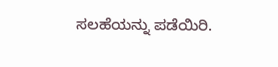ಸಲಹೆಯನ್ನು ಪಡೆಯಿರಿ.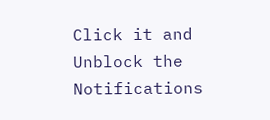Click it and Unblock the Notifications